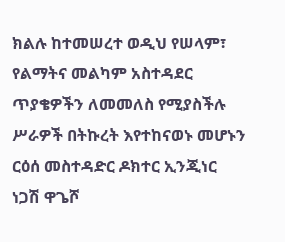ክልሉ ከተመሠረተ ወዲህ የሠላም፣ የልማትና መልካም አስተዳደር ጥያቄዎችን ለመመለስ የሚያስችሉ ሥራዎች በትኩረት እየተከናወኑ መሆኑን ርዕሰ መስተዳድር ዶክተር ኢንጂነር ነጋሽ ዋጌሾ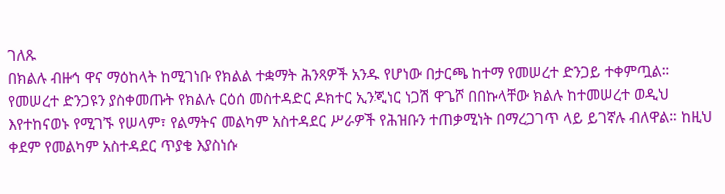ገለጹ
በክልሉ ብዙኅ ዋና ማዕከላት ከሚገነቡ የክልል ተቋማት ሕንጻዎች አንዱ የሆነው በታርጫ ከተማ የመሠረተ ድንጋይ ተቀምጧል። የመሠረተ ድንጋዩን ያስቀመጡት የክልሉ ርዕሰ መስተዳድር ዶክተር ኢንጂነር ነጋሽ ዋጌሾ በበኩላቸው ክልሉ ከተመሠረተ ወዲህ እየተከናወኑ የሚገኙ የሠላም፣ የልማትና መልካም አስተዳደር ሥራዎች የሕዝቡን ተጠቃሚነት በማረጋገጥ ላይ ይገኛሉ ብለዋል። ከዚህ ቀደም የመልካም አስተዳደር ጥያቄ እያስነሱ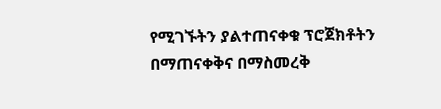የሚገኙትን ያልተጠናቀቁ ፕሮጀክቶትን በማጠናቀቅና በማስመረቅ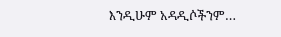እንዲሁም አዳዲሶችንም…